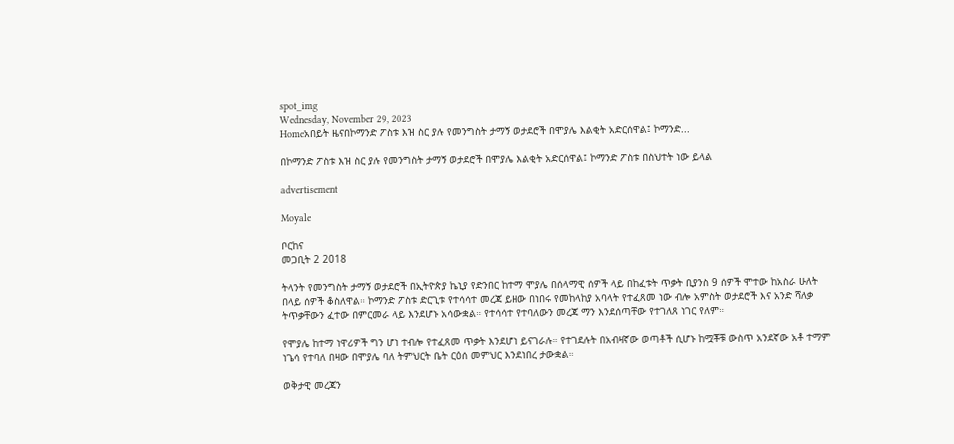spot_img
Wednesday, November 29, 2023
Homeአበይት ዜናበኮማንድ ፖስቱ እዝ ስር ያሉ የመንግስት ታማኝ ወታደሮች በሞያሌ እልቂት አድርሰዋል፤ ኮማንድ...

በኮማንድ ፖስቱ እዝ ስር ያሉ የመንግስት ታማኝ ወታደሮች በሞያሌ እልቂት አድርሰዋል፤ ኮማንድ ፖስቱ በስህተት ነው ይላል

advertisement

Moyale

ቦርከና
መጋቢት 2 2018

ትላንት የመንግስት ታማኝ ወታደሮች በኢትዮጵያ ኬኒያ የድንበር ከተማ ሞያሌ በሰላማዊ ሰዎች ላይ በከፈቱት ጥቃት ቢያንስ 9 ሰዎች ሞተው ከአስራ ሁለት በላይ ሰዎች ቆስለዋል። ኮማንድ ፖስቱ ድርጊቱ የተሳሳተ መረጃ ይዘው በነበሩ የመከላከያ አባላት የተፈጸመ ነው ብሎ አምስት ወታደሮች እና አንድ ሻለቃ ትጥቃቸውን ፈተው በምርመራ ላይ እንደሆኑ አሳውቋል። የተሳሳተ የተባለውን መረጃ ማን እንደሰጣቸው የተገለጸ ነገር የለም።

የሞያሌ ከተማ ነዋሪዎች ግን ሆነ ተብሎ የተፈጸመ ጥቃት እንደሆነ ይናገራሉ። የተገደሉት በአብዛኛው ወጣቶች ሲሆኑ ከሟቾቹ ውስጥ አንደኛው አቶ ተማም ነጌሳ የተባለ በዛው በሞያሌ ባለ ትምህርት ቤት ርዕሰ መምህር እንደነበረ ታውቋል።

ወቅታዊ መረጃን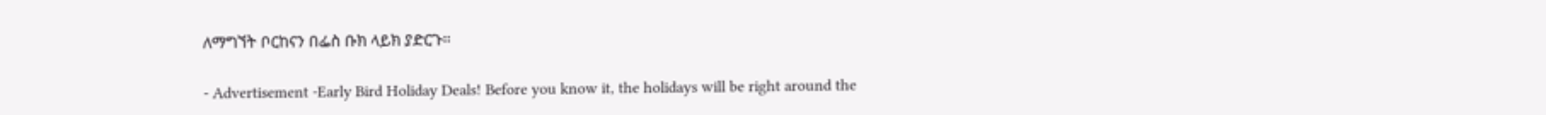ለማግኘት ቦርከናን በፌስ ቡክ ላይክ ያድርጉ።

- Advertisement -Early Bird Holiday Deals! Before you know it, the holidays will be right around the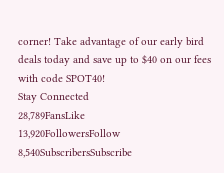corner! Take advantage of our early bird deals today and save up to $40 on our fees with code SPOT40!
Stay Connected
28,789FansLike
13,920FollowersFollow
8,540SubscribersSubscribe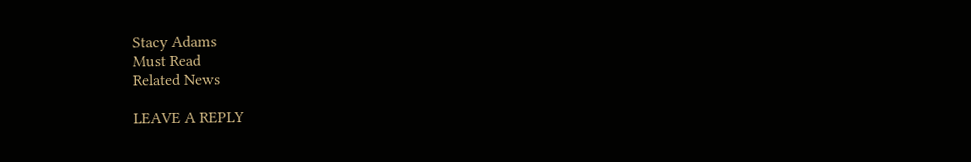Stacy Adams
Must Read
Related News

LEAVE A REPLY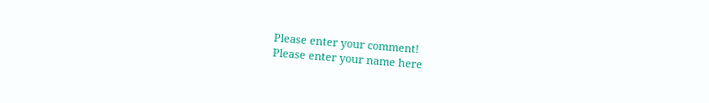Please enter your comment!
Please enter your name here